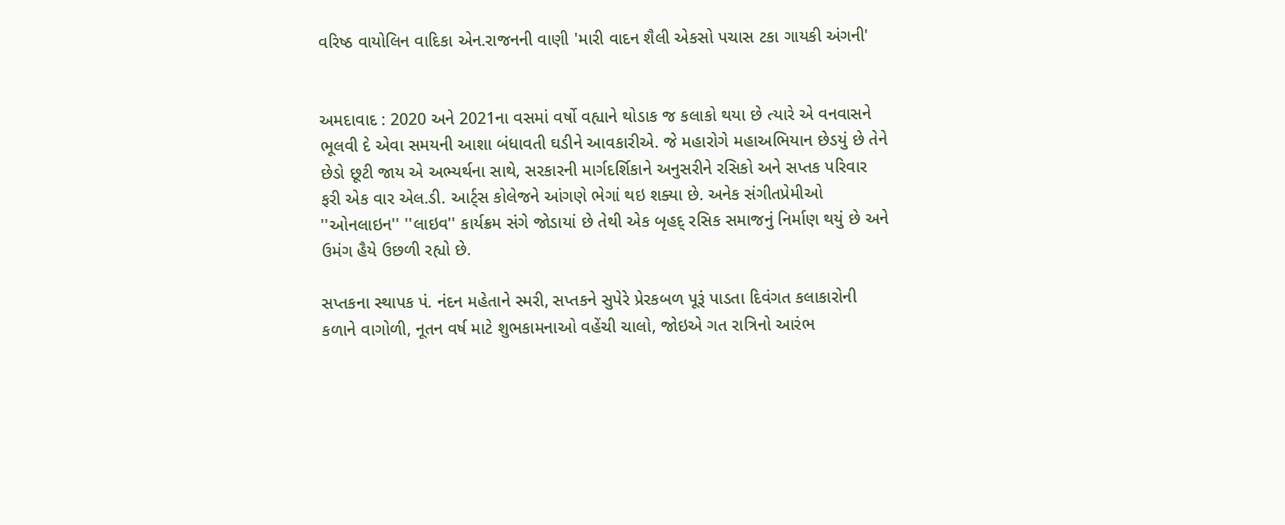વરિષ્ઠ વાયોલિન વાદિકા એન.રાજનની વાણી 'મારી વાદન શૈલી એકસો પચાસ ટકા ગાયકી અંગની'


અમદાવાદ : 2020 અને 2021ના વસમાં વર્ષો વહ્યાને થોડાક જ કલાકો થયા છે ત્યારે એ વનવાસને ભૂલવી દે એવા સમયની આશા બંધાવતી ઘડીને આવકારીએ. જે મહારોગે મહાઅભિયાન છેડયું છે તેને છેડો છૂટી જાય એ અભ્યર્થના સાથે, સરકારની માર્ગદર્શિકાને અનુસરીને રસિકો અને સપ્તક પરિવાર ફરી એક વાર એલ.ડી. આર્ટ્સ કોલેજને આંગણે ભેગાં થઇ શક્યા છે. અનેક સંગીતપ્રેમીઓ ''ઓનલાઇન'' ''લાઇવ'' કાર્યક્રમ સંગે જોડાયાં છે તેથી એક બૃહદ્ રસિક સમાજનું નિર્માણ થયું છે અને ઉમંગ હૈયે ઉછળી રહ્યો છે.

સપ્તકના સ્થાપક પં. નંદન મહેતાને સ્મરી, સપ્તકને સુપેરે પ્રેરકબળ પૂરૂં પાડતા દિવંગત કલાકારોની કળાને વાગોળી, નૂતન વર્ષ માટે શુભકામનાઓ વહેંચી ચાલો, જોઇએ ગત રાત્રિનો આરંભ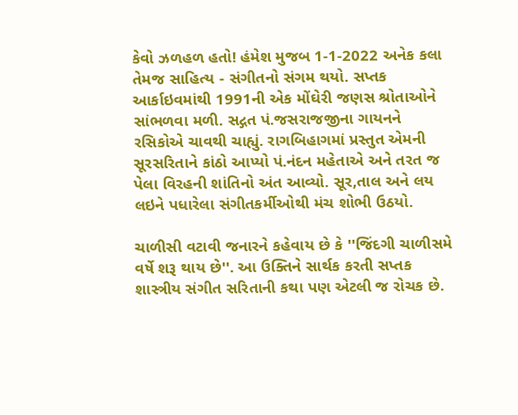કેવો ઝળહળ હતો! હંમેશ મુજબ 1-1-2022 અનેક કલા તેમજ સાહિત્ય - સંગીતનો સંગમ થયો. સપ્તક આર્કાઇવમાંથી 1991ની એક મોંઘેરી જણસ શ્રોતાઓને સાંભળવા મળી. સદ્ગત પં.જસરાજજીના ગાયનને રસિકોએ ચાવથી ચાહ્યું. રાગબિહાગમાં પ્રસ્તુત એમની સૂરસરિતાને કાંઠો આપ્યો પં.નંદન મહેતાએ અને તરત જ પેલા વિરહની શાંતિનો અંત આવ્યો. સૂર,તાલ અને લય લઇને પધારેલા સંગીતકર્મીઓથી મંચ શોભી ઉઠયો.

ચાળીસી વટાવી જનારને કહેવાય છે કે ''જિંદગી ચાળીસમે વર્ષે શરૂ થાય છે''. આ ઉક્તિને સાર્થક કરતી સપ્તક શાસ્ત્રીય સંગીત સરિતાની કથા પણ એટલી જ રોચક છે.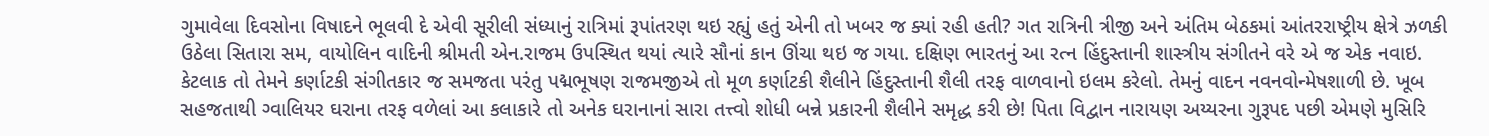ગુમાવેલા દિવસોના વિષાદને ભૂલવી દે એવી સૂરીલી સંધ્યાનું રાત્રિમાં રૂપાંતરણ થઇ રહ્યું હતું એની તો ખબર જ ક્યાં રહી હતી? ગત રાત્રિની ત્રીજી અને અંતિમ બેઠકમાં આંતરરાષ્ટ્રીય ક્ષેત્રે ઝળકી ઉઠેલા સિતારા સમ, વાયોલિન વાદિની શ્રીમતી એન.રાજમ ઉપસ્થિત થયાં ત્યારે સૌનાં કાન ઊંચા થઇ જ ગયા. દક્ષિણ ભારતનું આ રત્ન હિંદુસ્તાની શાસ્ત્રીય સંગીતને વરે એ જ એક નવાઇ. કેટલાક તો તેમને કર્ણાટકી સંગીતકાર જ સમજતા પરંતુ પદ્મભૂષણ રાજમજીએ તો મૂળ કર્ણાટકી શૈલીને હિંદુસ્તાની શૈલી તરફ વાળવાનો ઇલમ કરેલો. તેમનું વાદન નવનવોન્મેષશાળી છે. ખૂબ સહજતાથી ગ્વાલિયર ઘરાના તરફ વળેલાં આ કલાકારે તો અનેક ઘરાનાનાં સારા તત્ત્વો શોધી બન્ને પ્રકારની શૈલીને સમૃદ્ધ કરી છે! પિતા વિદ્વાન નારાયણ અય્યરના ગુરૂપદ પછી એમણે મુસિરિ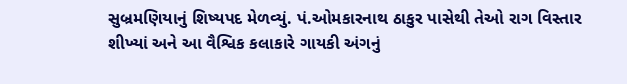સુબ્રમણિયાનું શિષ્યપદ મેળવ્યું. પં.ઓમકારનાથ ઠાકુર પાસેથી તેઓ રાગ વિસ્તાર શીખ્યાં અને આ વૈશ્વિક કલાકારે ગાયકી અંગનું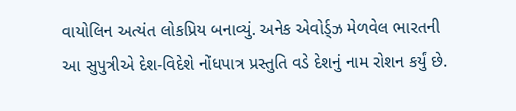વાયોલિન અત્યંત લોકપ્રિય બનાવ્યું. અનેક એવોર્ડ્ઝ મેળવેલ ભારતની આ સુપુત્રીએ દેશ-વિદેશે નોંધપાત્ર પ્રસ્તુતિ વડે દેશનું નામ રોશન કર્યું છે.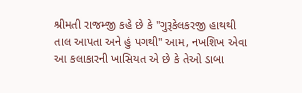શ્રીમતી રાજમ્જી કહે છે કે ''ગુરૂકેલકરજી હાથથી તાલ આપતા અને હું પગથી'' આમ, નખશિખ એવા આ કલાકારની ખાસિયત એ છે કે તેઓ ડાબા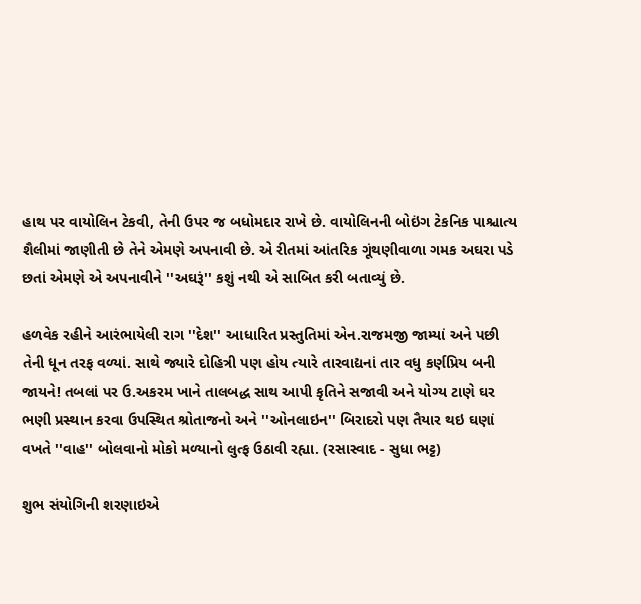હાથ પર વાયોલિન ટેકવી, તેની ઉપર જ બધોમદાર રાખે છે. વાયોલિનની બોઇંગ ટેકનિક પાશ્ચાત્ય શૈલીમાં જાણીતી છે તેને એમણે અપનાવી છે. એ રીતમાં આંતરિક ગૂંથણીવાળા ગમક અઘરા પડે છતાં એમણે એ અપનાવીને ''અઘરૂં'' કશું નથી એ સાબિત કરી બતાવ્યું છે.

હળવેક રહીને આરંભાયેલી રાગ ''દેશ'' આધારિત પ્રસ્તુતિમાં એન.રાજમજી જામ્યાં અને પછી તેની ધૂન તરફ વળ્યાં. સાથે જ્યારે દોહિત્રી પણ હોય ત્યારે તારવાદ્યનાં તાર વધુ કર્ણપ્રિય બની જાયને! તબલાં પર ઉ.અકરમ ખાને તાલબદ્ધ સાથ આપી કૃતિને સજાવી અને યોગ્ય ટાણે ઘર ભણી પ્રસ્થાન કરવા ઉપસ્થિત શ્રોતાજનો અને ''ઓનલાઇન'' બિરાદરો પણ તૈયાર થઇ ઘણાં વખતે ''વાહ'' બોલવાનો મોકો મળ્યાનો લુત્ફ ઉઠાવી રહ્યા. (રસાસ્વાદ - સુધા ભટ્ટ)

શુભ સંયોગિની શરણાઇએ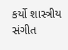કર્યો શાસ્ત્રીય સંગીત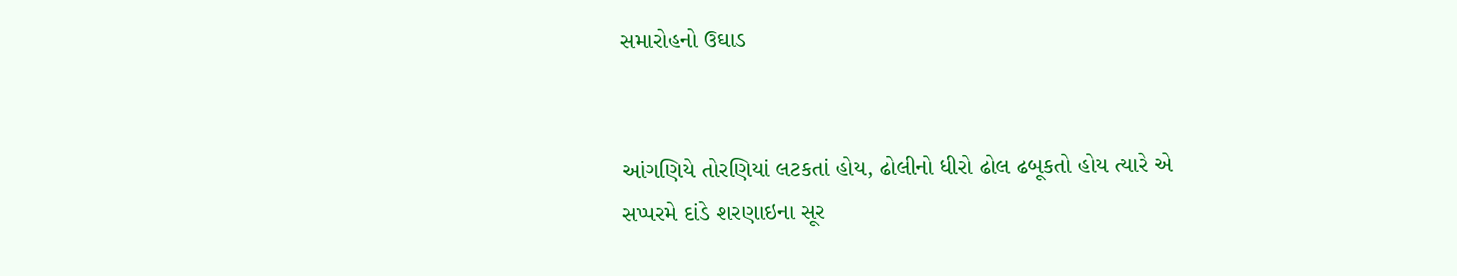સમારોહનો ઉઘાડ


આંગણિયે તોરણિયાં લટકતાં હોય, ઢોલીનો ધીરો ઢોલ ઢબૂકતો હોય ત્યારે એ સપ્પરમે દાંડે શરણાઇના સૂર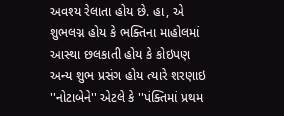અવશ્ય રેલાતા હોય છે. હા, એ શુભલગ્ન હોય કે ભક્તિના માહોલમાં આસ્થા છલકાતી હોય કે કોઇપણ અન્ય શુભ પ્રસંગ હોય ત્યારે શરણાઇ ''નોટાબેને'' એટલે કે ''પંક્તિમાં પ્રથમ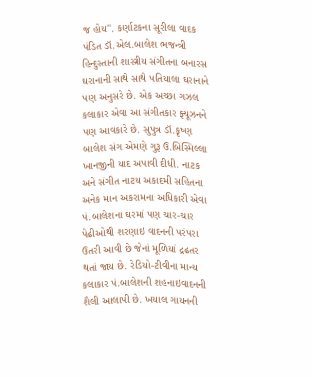જ હોય''. કર્ણાટકના સૂરીલા વાદક પંડિત ડૉ.એલ.બાલેશ ભજન્ત્રી હિન્દુસ્તાની શાસ્ત્રીય સંગીતના બનારસ ઘરાનાની સાથે સાથે પતિયાલા ઘરાનાને પણ અનુસરે છે. એક અચ્છા ગઝલ કલાકાર એવા આ સંગીતકાર ફ્યૂઝનને પણ આવકારે છે. સુપુત્ર ડૉ.કૃષ્ણ બાલેશ સંગ એમણે ગુરૂ ઉ.બિસ્મિલ્લા ખાનજીની યાદ અપાવી દીધી. નાટક અને સંગીત નાટય અકાદમી સહિતના અનેક માન અકરામના અધિકારી એવા પં.બાલેશના ઘરમાં પણ ચાર-ચાર પેઢીઓથી શરણાઇ વાદનની પરંપરા ઉતરી આવી છે જેનાં મૂળિયાં દ્રઢતર થતાં જાય છે. રેડિયો-ટીવીના માન્ય કલાકાર પં.બાલેશની શહનાઇવાદનની શૈલી આલાપી છે. ખયાલ ગાયનની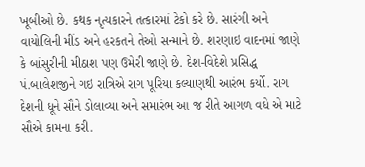ખૂબીઓ છે. કથક નૃત્યકારને તત્કારમાં ટેકો કરે છે. સારંગી અને વાયોલિની મીંડ અને હરકતને તેઓ સન્માને છે. શરણાઇ વાદનમાં જાણે કે બાંસુરીની મીઠાશ પણ ઉમેરી જાણે છે. દેશ-વિદેશે પ્રસિદ્ધ પં.બાલેશજીને ગઇ રાત્રિએ રાગ પૂરિયા કલ્યાણથી આરંભ કર્યો. રાગ દેશની ધૂને સૌને ડોલાવ્યા અને સમારંભ આ જ રીતે આગળ વધે એ માટે સૌએ કામના કરી.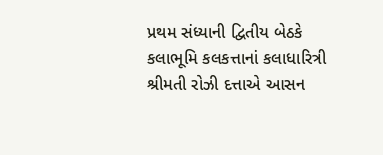પ્રથમ સંધ્યાની દ્વિતીય બેઠકે કલાભૂમિ કલકત્તાનાં કલાધારિત્રી શ્રીમતી રોઝી દત્તાએ આસન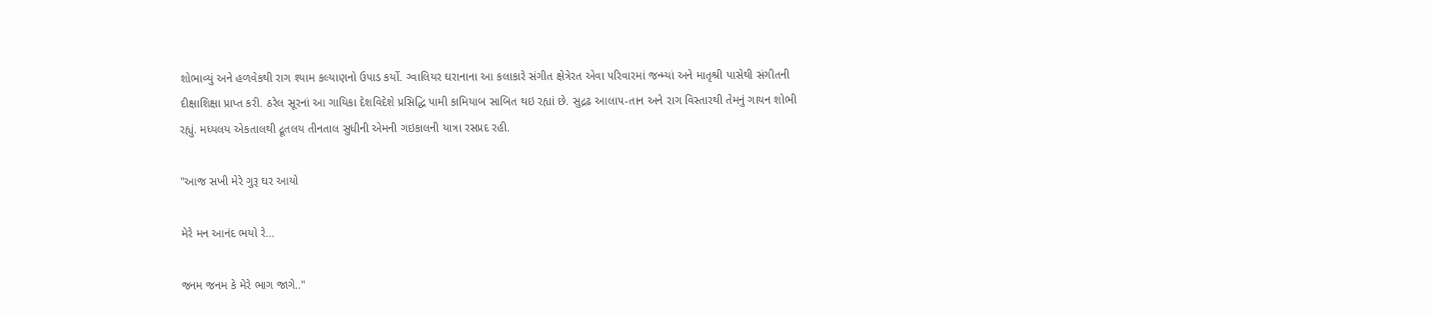શોભાવ્યું અને હળવેકથી રાગ શ્યામ કલ્યાણનો ઉપાડ કર્યો. ગ્વાલિયર ઘરાનાના આ કલાકારે સંગીત ક્ષેત્રેરત એવા પરિવારમાં જન્મ્યાં અને માતૃશ્રી પાસેથી સંગીતની દીક્ષાશિક્ષા પ્રાપ્ત કરી. ઠરેલ સૂરનાં આ ગાયિકા દેશવિદેશે પ્રસિદ્ધિ પામી કામિયાબ સાબિત થઇ રહ્યાં છે. સુદ્રઢ આલાપ-તાન અને રાગ વિસ્તારથી તેમનું ગાયન શોભી રહ્યું. મધ્યલય એકતાલથી દ્રૂતલય તીનતાલ સુધીની એમની ગઇકાલની યાત્રા રસપ્રદ રહી.

''આજ સખી મેરે ગુરૂ ઘર આયો

મેરે મન આનંદ ભયો રે...

જનમ જનમ કે મેરે ભાગ જાગે..''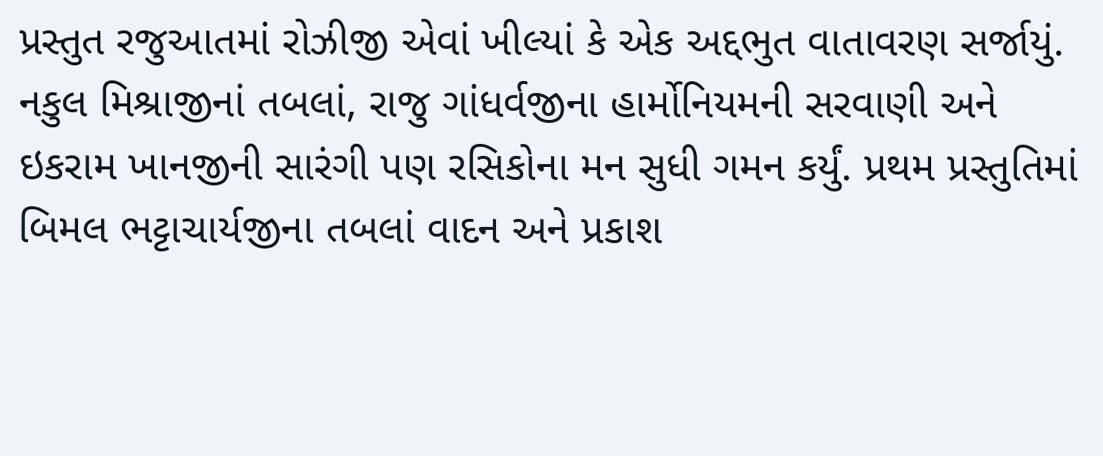પ્રસ્તુત રજુઆતમાં રોઝીજી એવાં ખીલ્યાં કે એક અદ્દભુત વાતાવરણ સર્જાયું. નકુલ મિશ્રાજીનાં તબલાં, રાજુ ગાંધર્વજીના હાર્મોનિયમની સરવાણી અને ઇકરામ ખાનજીની સારંગી પણ રસિકોના મન સુધી ગમન કર્યું. પ્રથમ પ્રસ્તુતિમાં બિમલ ભટ્ટાચાર્યજીના તબલાં વાદન અને પ્રકાશ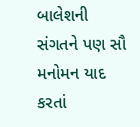બાલેશની સંગતને પણ સૌ મનોમન યાદ કરતાં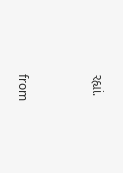રહ્યાં.



from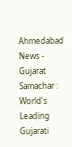Ahmedabad News - Gujarat Samachar : World's Leading Gujarati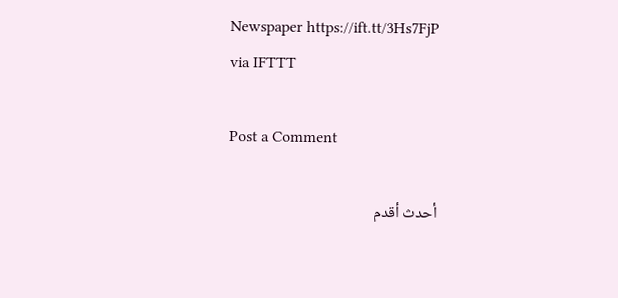Newspaper https://ift.tt/3Hs7FjP
via IFTTT

Post a Comment

أحدث أقدم